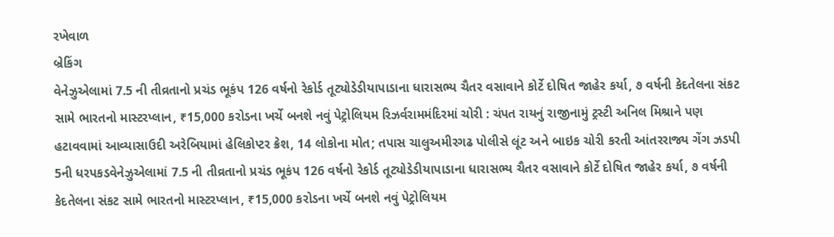રખેવાળ
બ્રેકિંગ
વેનેઝુએલામાં 7.5 ની તીવ્રતાનો પ્રચંડ ભૂકંપ 126 વર્ષનો રેકોર્ડ તૂટ્યોડેડીયાપાડાના ધારાસભ્ય ચૈતર વસાવાને કોર્ટે દોષિત જાહેર કર્યા, ૭ વર્ષની કેદતેલના સંકટ સામે ભારતનો માસ્ટરપ્લાન, ₹15,000 કરોડના ખર્ચે બનશે નવું પેટ્રોલિયમ રિઝર્વરામમંદિરમાં ચોરી : ચંપત રાયનું રાજીનામું ટ્રસ્ટી અનિલ મિશ્રાને પણ હટાવવામાં આવ્યાસાઉદી અરેબિયામાં હેલિકોપ્ટર ક્રેશ, 14 લોકોના મોત; તપાસ ચાલુઅમીરગઢ પોલીસે લૂંટ અને બાઇક ચોરી કરતી આંતરરાજ્ય ગેંગ ઝડપી 5ની ધરપકડવેનેઝુએલામાં 7.5 ની તીવ્રતાનો પ્રચંડ ભૂકંપ 126 વર્ષનો રેકોર્ડ તૂટ્યોડેડીયાપાડાના ધારાસભ્ય ચૈતર વસાવાને કોર્ટે દોષિત જાહેર કર્યા, ૭ વર્ષની કેદતેલના સંકટ સામે ભારતનો માસ્ટરપ્લાન, ₹15,000 કરોડના ખર્ચે બનશે નવું પેટ્રોલિયમ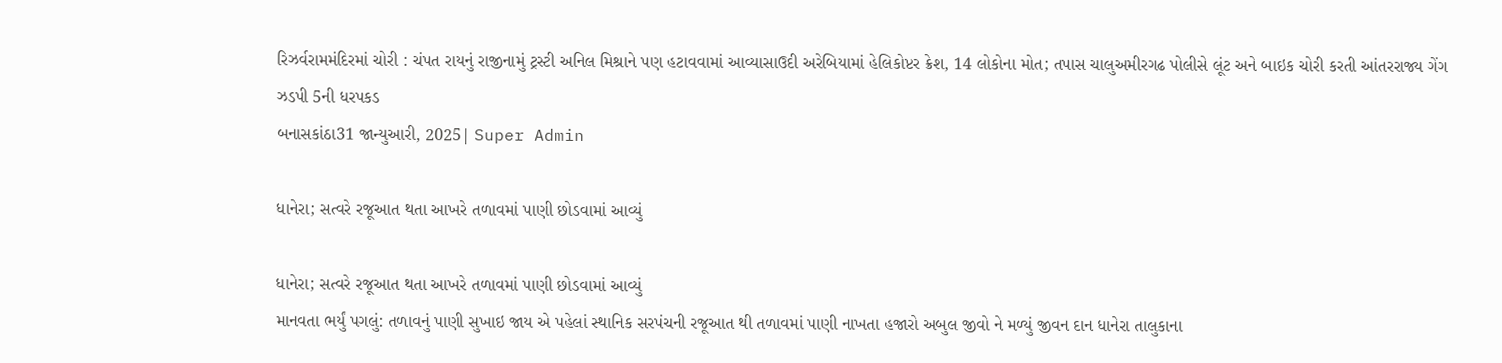રિઝર્વરામમંદિરમાં ચોરી : ચંપત રાયનું રાજીનામું ટ્રસ્ટી અનિલ મિશ્રાને પણ હટાવવામાં આવ્યાસાઉદી અરેબિયામાં હેલિકોપ્ટર ક્રેશ, 14 લોકોના મોત; તપાસ ચાલુઅમીરગઢ પોલીસે લૂંટ અને બાઇક ચોરી કરતી આંતરરાજ્ય ગેંગ ઝડપી 5ની ધરપકડ
બનાસકાંઠા31 જાન્યુઆરી, 2025| Super Admin

ધાનેરા; સત્વરે રજૂઆત થતા આખરે તળાવમાં પાણી છોડવામાં આવ્યું

ધાનેરા; સત્વરે રજૂઆત થતા આખરે તળાવમાં પાણી છોડવામાં આવ્યું
માનવતા ભર્યું પગલું: તળાવનું પાણી સુખાઇ જાય એ પહેલાં સ્થાનિક સરપંચની રજૂઆત થી તળાવમાં પાણી નાખતા હજારો અબુલ જીવો ને મળ્યું જીવન દાન ધાનેરા તાલુકાના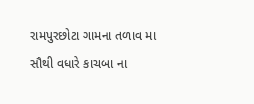રામપુરછોટા ગામના તળાવ મા સૌથી વધારે કાચબા ના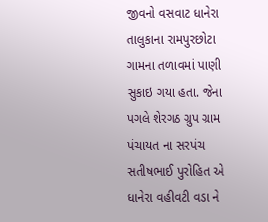જીવનો વસવાટ ધાનેરા તાલુકાના રામપુરછોટા  ગામના તળાવમાં પાણી સુકાઇ ગયા હતા. જેના પગલે શેરગઠ ગ્રુપ ગ્રામ પંચાયત ના સરપંચ સતીષભાઈ પુરોહિત એ ધાનેરા વહીવટી વડા ને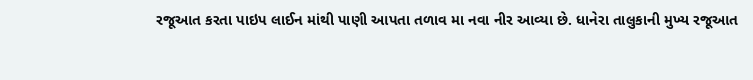રજૂઆત કરતા પાઇપ લાઈન માંથી પાણી આપતા તળાવ મા નવા નીર આવ્યા છે. ધાનેરા તાલુકાની મુખ્ય રજૂઆત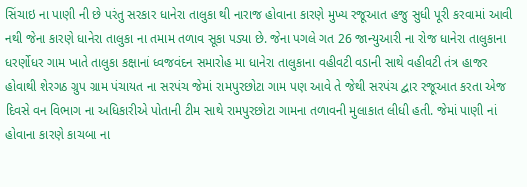સિંચાઇ ના પાણી ની છે પરંતુ સરકાર ધાનેરા તાલુકા થી નારાજ હોવાના કારણે મુખ્ય રજૂઆત હજુ સુધી પૂરી કરવામાં આવી નથી જેના કારણે ધાનેરા તાલુકા ના તમામ તળાવ સૂકા પડ્યા છે. જેના પગલે ગત 26 જાન્યુઆરી ના રોજ ધાનેરા તાલુકાના ધરર્ણોધર ગામ ખાતે તાલુકા કક્ષાનાં ધ્વજવંદન સમારોહ મા ધાનેરા તાલુકાના વહીવટી વડાની સાથે વહીવટી તંત્ર હાજર હોવાથી શેરગઠ ગ્રુપ ગ્રામ પંચાયત ના સરપંચ જેમાં રામપુરછોટા ગામ પણ આવે તે જેથી સરપંચ દ્વાર રજૂઆત કરતા એજ દિવસે વન વિભાગ ના અધિકારીએ પોતાની ટીમ સાથે રામપુરછોટા ગામના તળાવની મુલાકાત લીધી હતી. જેમાં પાણી નાં હોવાના કારણે કાચબા ના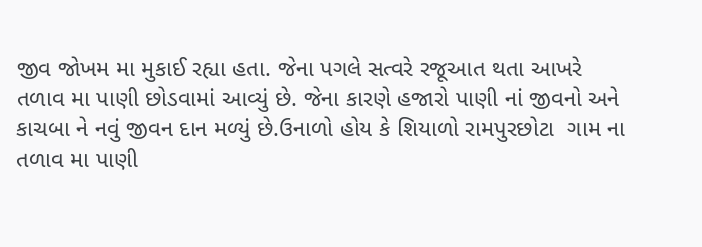જીવ જોખમ મા મુકાઈ રહ્યા હતા. જેના પગલે સત્વરે રજૂઆત થતા આખરે તળાવ મા પાણી છોડવામાં આવ્યું છે. જેના કારણે હજારો પાણી નાં જીવનો અને કાચબા ને નવું જીવન દાન મળ્યું છે.ઉનાળો હોય કે શિયાળો રામપુરછોટા  ગામ ના તળાવ મા પાણી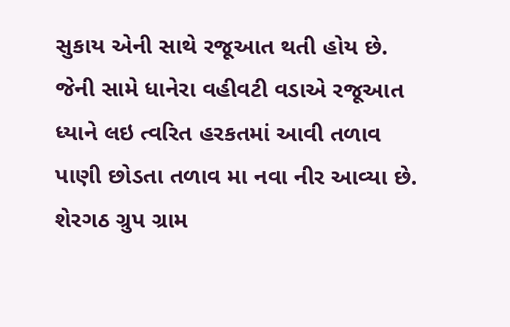સુકાય એની સાથે રજૂઆત થતી હોય છે. જેની સામે ધાનેરા વહીવટી વડાએ રજૂઆત ધ્યાને લઇ ત્વરિત હરકતમાં આવી તળાવ પાણી છોડતા તળાવ મા નવા નીર આવ્યા છે. શેરગઠ ગ્રુપ ગ્રામ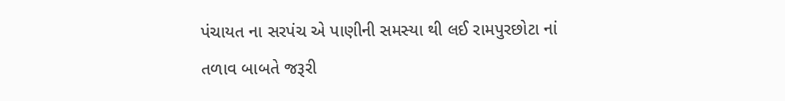પંચાયત ના સરપંચ એ પાણીની સમસ્યા થી લઈ રામપુરછોટા નાં તળાવ બાબતે જરૂરી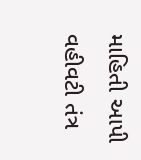માહિતી આપી વહીવટી તંત્ર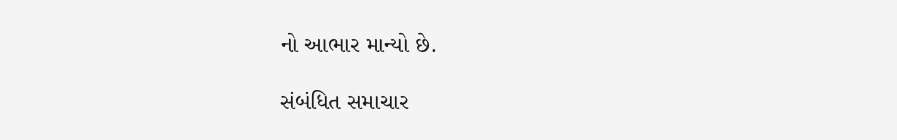નો આભાર માન્યો છે.

સંબંધિત સમાચાર